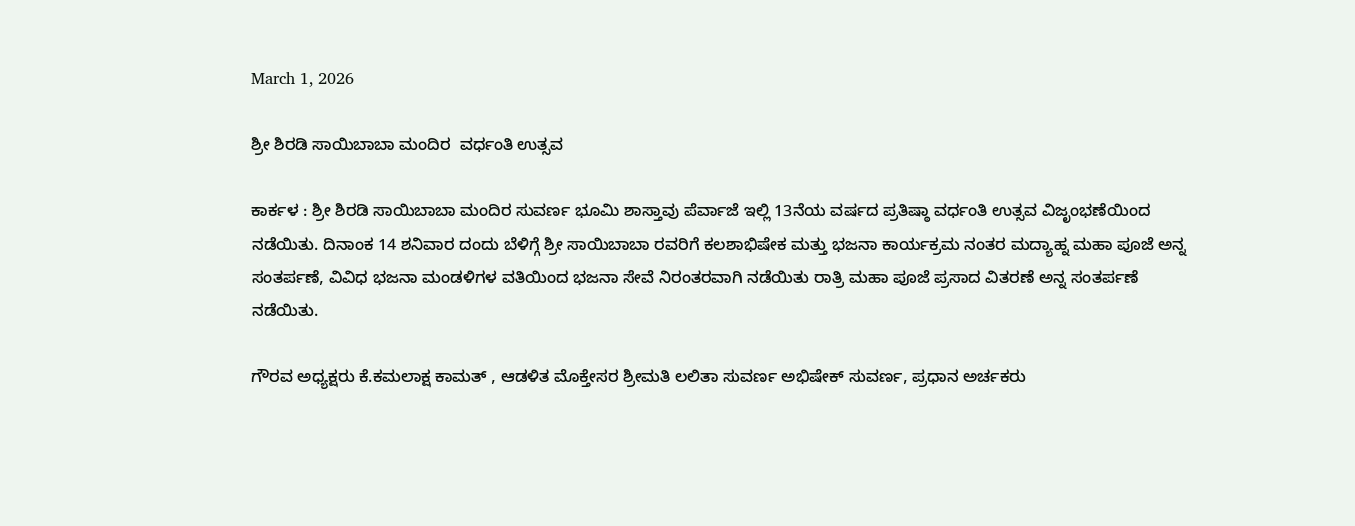March 1, 2026

ಶ್ರೀ ಶಿರಡಿ ಸಾಯಿಬಾಬಾ ಮಂದಿರ  ವರ್ಧಂತಿ ಉತ್ಸವ

ಕಾರ್ಕಳ : ಶ್ರೀ ಶಿರಡಿ ಸಾಯಿಬಾಬಾ ಮಂದಿರ ಸುವರ್ಣ ಭೂಮಿ ಶಾಸ್ತಾವು ಪೆರ್ವಾಜೆ ಇಲ್ಲಿ 13ನೆಯ ವರ್ಷದ ಪ್ರತಿಷ್ಠಾ ವರ್ಧಂತಿ ಉತ್ಸವ ವಿಜೃಂಭಣೆಯಿಂದ ನಡೆಯಿತು. ದಿನಾಂಕ 14 ಶನಿವಾರ ದಂದು ಬೆಳಿಗ್ಗೆ ಶ್ರೀ ಸಾಯಿಬಾಬಾ ರವರಿಗೆ ಕಲಶಾಭಿಷೇಕ ಮತ್ತು ಭಜನಾ ಕಾರ್ಯಕ್ರಮ ನಂತರ ಮದ್ಯಾಹ್ನ ಮಹಾ ಪೂಜೆ ಅನ್ನ ಸಂತರ್ಪಣೆ, ವಿವಿಧ ಭಜನಾ ಮಂಡಳಿಗಳ ವತಿಯಿಂದ ಭಜನಾ ಸೇವೆ ನಿರಂತರವಾಗಿ ನಡೆಯಿತು ರಾತ್ರಿ ಮಹಾ ಪೂಜೆ ಪ್ರಸಾದ ವಿತರಣೆ ಅನ್ನ ಸಂತರ್ಪಣೆ ನಡೆಯಿತು.

ಗೌರವ ಅಧ್ಯಕ್ಷರು ಕೆ.ಕಮಲಾಕ್ಷ ಕಾಮತ್ , ಆಡಳಿತ ಮೊಕ್ತೇಸರ ಶ್ರೀಮತಿ ಲಲಿತಾ ಸುವರ್ಣ ಅಭಿಷೇಕ್ ಸುವರ್ಣ, ಪ್ರಧಾನ ಅರ್ಚಕರು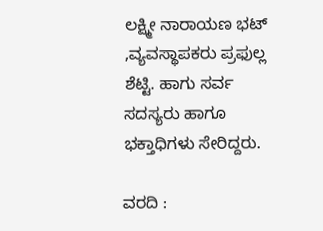ಲಕ್ಷ್ಮೀ ನಾರಾಯಣ ಭಟ್ ,ವ್ಯವಸ್ಥಾಪಕರು ಪ್ರಫುಲ್ಲ ಶೆಟ್ಟಿ. ಹಾಗು ಸರ್ವ ಸದಸ್ಯರು ಹಾಗೂ ಭಕ್ತಾಧಿಗಳು ಸೇರಿದ್ದರು.

ವರದಿ :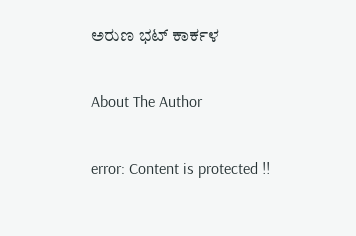ಅರುಣ ಭಟ್ ಕಾರ್ಕಳ

About The Author

error: Content is protected !!